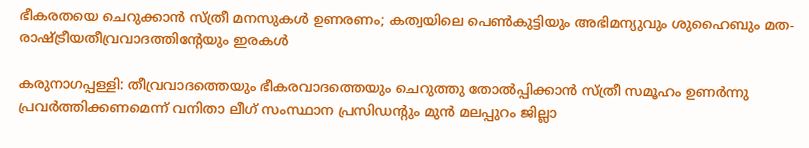ഭീകരതയെ ചെറുക്കാൻ സ്ത്രീ മനസുകൾ ഉണരണം; കത്വയിലെ പെൺകുട്ടിയും അഭിമന്യുവും ശുഹൈബും മത-രാഷ്ട്രീയതീവ്രവാദത്തിന്‍റേയും ഇരകൾ

കരുനാഗപ്പള്ളി: തീവ്രവാദത്തെയും ഭീകരവാദത്തെയും ചെറുത്തു തോൽപ്പിക്കാൻ സ്ത്രീ സമൂഹം ഉണർന്നു പ്രവർത്തിക്കണമെന്ന് വനിതാ ലീഗ് സംസ്ഥാന പ്രസിഡന്‍റും മുൻ മലപ്പുറം ജില്ലാ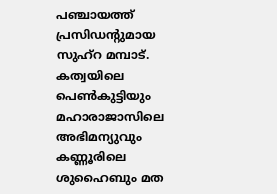പഞ്ചായത്ത് പ്രസിഡന്‍റുമായ സുഹ്റ മമ്പാട്. കത്വയിലെ പെൺകുട്ടിയും മഹാരാജാസിലെ അഭിമന്യുവും കണ്ണൂരിലെ ശുഹൈബും മത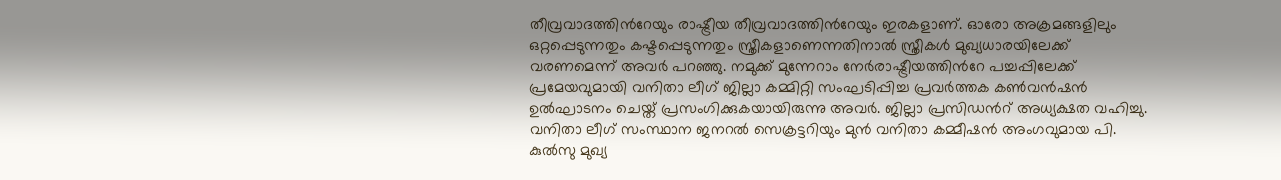തീവ്രവാദത്തിന്‍റേയും രാഷ്ട്രീയ തീവ്രവാദത്തിന്‍റേയും ഇരകളാണ്. ഓരോ അക്രമങ്ങളിലും ഒറ്റപ്പെടുന്നതും കഷ്ടപ്പെടുന്നതും സ്ത്രീകളാണെന്നതിനാൽ സ്ത്രീകൾ മുഖ്യധാരയിലേക്ക് വരണമെന്ന് അവർ പറഞ്ഞു. നമുക്ക് മുന്നേറാം നേർരാഷ്ട്രീയത്തിന്‍റേ പച്ചപ്പിലേക്ക് പ്രമേയവുമായി വനിതാ ലീഗ് ജില്ലാ കമ്മിറ്റി സംഘടിപ്പിച്ച പ്രവർത്തക കൺവൻഷൻ ഉൽഘാടനം ചെയ്ത് പ്രസംഗിക്കുകയായിരുന്നു അവർ. ജില്ലാ പ്രസിഡന്‍റ് അധ്യക്ഷത വഹിച്ചു. വനിതാ ലീഗ് സംസ്ഥാന ജനറൽ സെക്രട്ടറിയും മുൻ വനിതാ കമ്മീഷൻ അംഗവുമായ പി. കുൽസു മുഖ്യ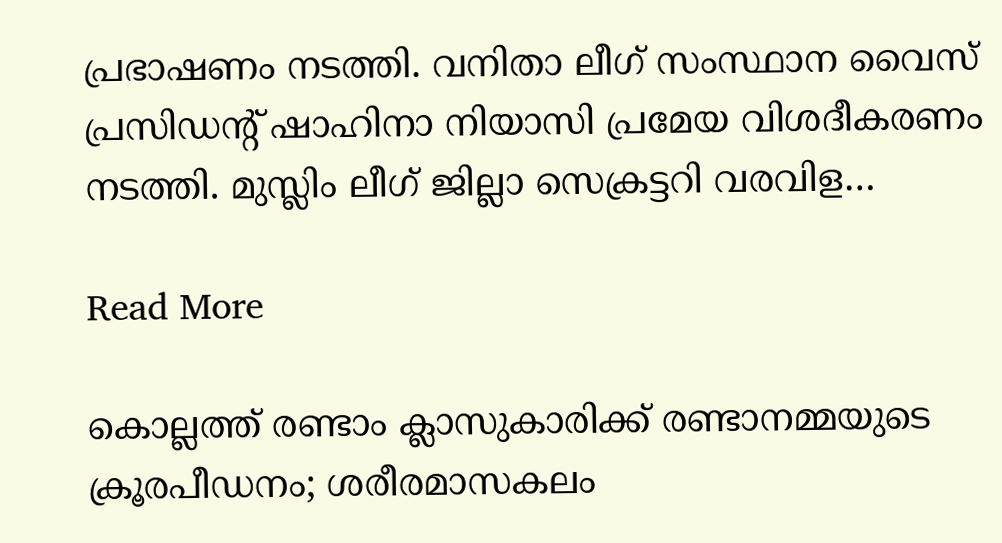പ്രഭാഷണം നടത്തി. വനിതാ ലീഗ് സംസ്ഥാന വൈസ് പ്രസിഡന്‍റ് ഷാഹിനാ നിയാസി പ്രമേയ വിശദീകരണം നടത്തി. മുസ്ലിം ലീഗ് ജില്ലാ സെക്രട്ടറി വരവിള…

Read More

കൊല്ലത്ത് രണ്ടാം ക്ലാസുകാരിക്ക് രണ്ടാനമ്മയുടെ ക്രൂരപീഡനം; ശരീരമാസകലം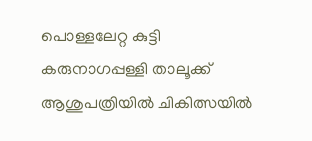പൊള്ളലേറ്റ കുട്ടി കരുനാഗപ്പള്ളി താലൂക്ക് ആശുപത്രിയിൽ ചികിത്സയിൽ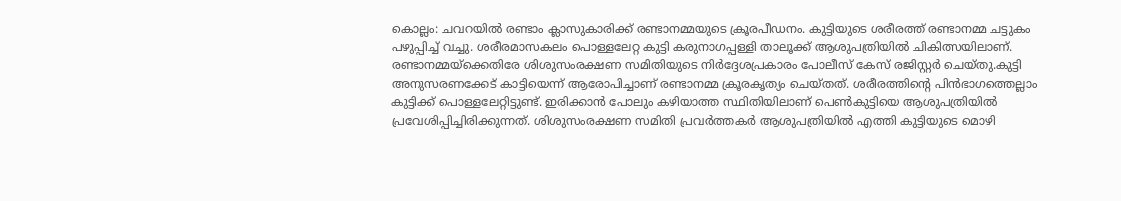കൊല്ലം: ചവറയിൽ രണ്ടാം ക്ലാസുകാരിക്ക് രണ്ടാനമ്മയുടെ ക്രൂരപീഡനം. കുട്ടിയുടെ ശരീരത്ത് രണ്ടാനമ്മ ചട്ടുകം പഴുപ്പിച്ച് വച്ചു. ശരീരമാസകലം പൊള്ളലേറ്റ കുട്ടി കരുനാഗപ്പള്ളി താലൂക്ക് ആശുപത്രിയിൽ ചികിത്സയിലാണ്. രണ്ടാനമ്മയ്ക്കെതിരേ ശിശുസംരക്ഷണ സമിതിയുടെ നിർദ്ദേശപ്രകാരം പോലീസ് കേസ് രജിസ്റ്റർ ചെയ്തു.കുട്ടി അനുസരണക്കേട് കാട്ടിയെന്ന് ആരോപിച്ചാണ് രണ്ടാനമ്മ ക്രൂരകൃത്യം ചെയ്തത്. ശരീരത്തിന്‍റെ പിൻഭാഗത്തെല്ലാം കുട്ടിക്ക് പൊള്ളലേറ്റിട്ടുണ്ട്. ഇരിക്കാൻ പോലും കഴിയാത്ത സ്ഥിതിയിലാണ് പെണ്‍കുട്ടിയെ ആശുപത്രിയിൽ പ്രവേശിപ്പിച്ചിരിക്കുന്നത്. ശിശുസംരക്ഷണ സമിതി പ്രവർത്തകർ ആശുപത്രിയിൽ എത്തി കുട്ടിയുടെ മൊഴി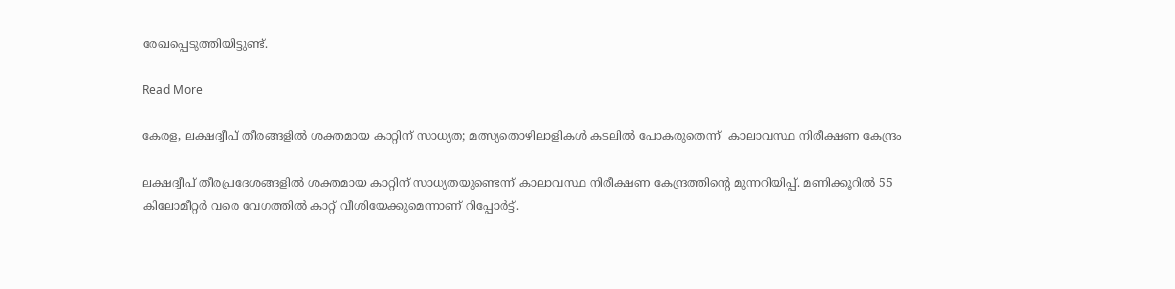രേഖപ്പെടുത്തിയിട്ടുണ്ട്.

Read More

കേരള, ലക്ഷദ്വീപ് തീരങ്ങളിൽ ശക്തമായ കാറ്റിന് സാധ്യത; മത്സ്യതൊഴിലാളികൾ കടലിൽ പോകരുതെന്ന്  കാലാവസ്ഥ നിരീക്ഷണ കേന്ദ്രം

ലക്ഷദ്വീപ് തീരപ്രദേശങ്ങളിൽ ശക്തമായ കാറ്റിന് സാധ്യതയുണ്ടെന്ന് കാലാവസ്ഥ നിരീക്ഷണ കേന്ദ്രത്തിന്‍റെ മുന്നറിയിപ്പ്. മണിക്കൂറിൽ 55 കിലോമീറ്റർ വരെ വേഗത്തിൽ കാറ്റ് വീശിയേക്കുമെന്നാണ് റിപ്പോർട്ട്.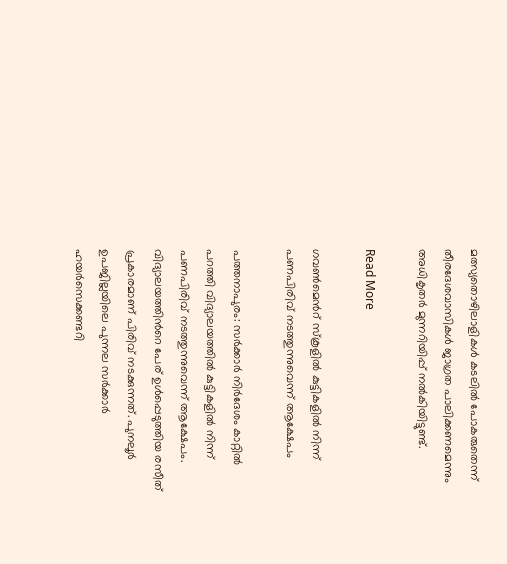മത്സ്യതൊഴിലാളികൾ കടലിൽ പോകരുതെന്ന് തീരദേശവാസികൾ ജാഗ്രത പാലിക്കണമെന്നും അധികൃതർ മുന്നറിയിപ്പ് നൽകിയിട്ടുണ്ട്.

Read More

ഗവൺമെന്‍റ് സ്കൂളില്‍ കുട്ടികളില്‍ നിന്ന് പണപിരിവ് നടത്തുന്നുവെന്ന് ആക്ഷേപം

പത്തനാപുരം: സര്‍ക്കാര്‍ നിര്‍ദേശം കാറ്റില്‍ പറത്തി വിദ്യാലയത്തില്‍ കുട്ടികളില്‍ നിന്ന് പണപിരിവ് നടത്തുന്നുവെന്ന് ആക്ഷേപം. വിദ്യാലയത്തിന്‍റെ പേര് ഉള്‍പ്പെടുത്തിയ രസീത് പ്രകാരമാണ് പിരിവ് നടക്കുന്നത്. പുനലൂര്‍ ഉപജില്ലയിലെ പുന്നല സര്‍ക്കാര്‍ ഹയര്‍സെക്കണ്ടറി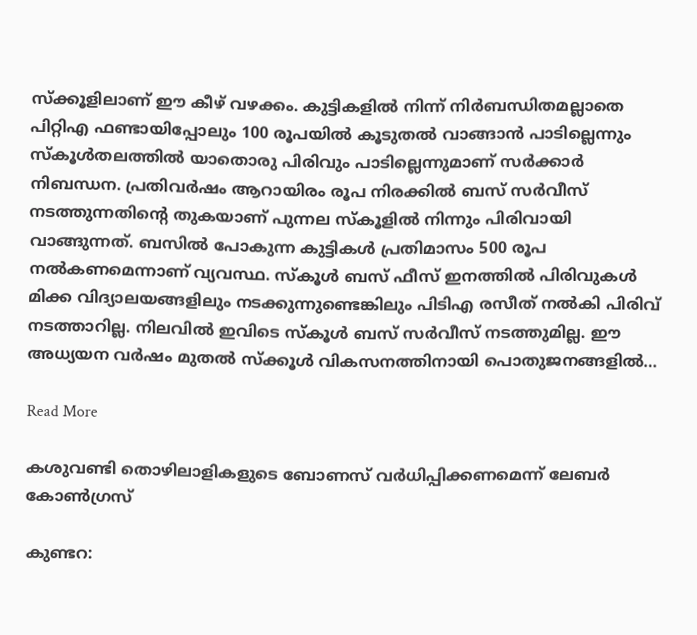സ്ക്കൂളിലാണ് ഈ കീഴ് വഴക്കം. കുട്ടികളില്‍ നിന്ന് നിര്‍ബന്ധിതമല്ലാതെ പിറ്റിഎ ഫണ്ടായിപ്പോലും 100 രൂപയില്‍ കൂടുതല്‍ വാങ്ങാന്‍ പാടില്ലെന്നും സ്കൂള്‍തലത്തില്‍ യാതൊരു പിരിവും പാടില്ലെന്നുമാണ് സര്‍ക്കാര്‍ നിബന്ധന. പ്രതിവര്‍ഷം ആറായിരം രൂപ നിരക്കില്‍ ബസ് സര്‍വീസ് നടത്തുന്നതിന്‍റെ തുകയാണ് പുന്നല സ്കൂളില്‍ നിന്നും പിരിവായി വാങ്ങുന്നത്. ബസില്‍ പോകുന്ന കുട്ടികള്‍ പ്രതിമാസം 500 രൂപ നല്‍കണമെന്നാണ് വ്യവസ്ഥ. സ്കൂള്‍ ബസ് ഫീസ് ഇനത്തില്‍ പിരിവുകള്‍ മിക്ക വിദ്യാലയങ്ങളിലും നടക്കുന്നുണ്ടെങ്കിലും പിടിഎ രസീത് നല്‍കി പിരിവ് നടത്താറില്ല. നിലവില്‍ ഇവിടെ സ്കൂൾ ബസ് സര്‍വീസ് നടത്തുമില്ല. ഈ അധ്യയന വര്‍ഷം മുതല്‍ സ്ക്കൂള്‍ വികസനത്തിനായി പൊതുജനങ്ങളില്‍…

Read More

കശുവണ്ടി തൊഴിലാളികളുടെ ബോണസ് വർധിപ്പിക്കണമെന്ന് ലേബർ കോൺഗ്രസ്

കുണ്ടറ: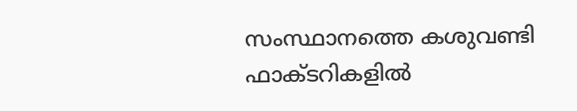സംസ്ഥാനത്തെ കശുവണ്ടി ഫാക്ടറികളിൽ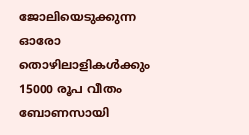ജോലിയെടുക്കുന്ന ഓരോ തൊഴിലാളികൾക്കും 15000 രൂപ വീതം ബോണസായി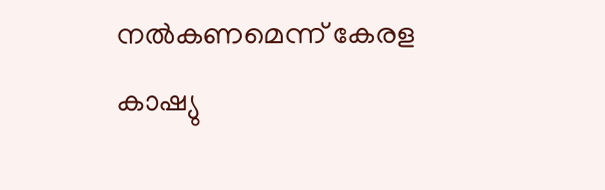നൽകണമെന്ന് കേരള കാഷ്യു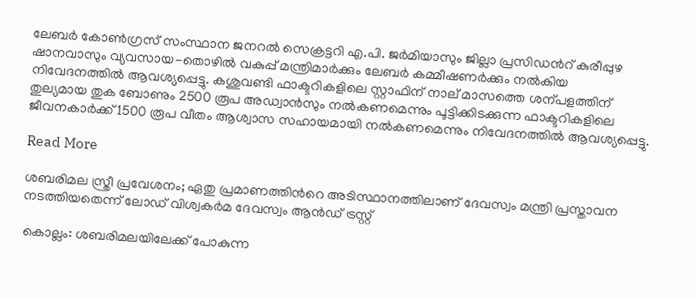ലേബർ കോൺഗ്രസ് സംസ്ഥാന ജനറൽ സെക്രട്ടറി എ.പി. ജർമിയാസും ജില്ലാ പ്രസിഡന്‍റ് കുരീപ്പുഴ ഷാനവാസും വ്യവസായ-തൊഴിൽ വകുപ്പ് മന്ത്രിമാർക്കും ലേബർ കമ്മീഷണർക്കും നൽകിയ നിവേദനത്തിൽ ആവശ്യപ്പെട്ടു. കശുവണ്ടി ഫാക്ടറികളിലെ സ്റ്റാഫിന് നാല് മാസത്തെ ശന്പളത്തിന് തുല്യമായ തുക ബോണും 2500 രൂപ അഡ്വാൻസും നൽകണമെന്നും പൂട്ടിക്കിടക്കുന്ന ഫാക്ടറികളിലെ ജീവനകാർക്ക് 1500 രൂപ വീതം ആശ്വാസ സഹായമായി നൽകണമെന്നും നിവേദനത്തിൽ ആവശ്യപ്പെട്ടു.

Read More

ശബരിമല സ്ത്രീ പ്രവേശനം; ഏതു പ്രമാണത്തിന്‍റെ അടിസ്ഥാനത്തിലാണ് ദേവസ്വം മന്ത്രി പ്രസ്താവന നടത്തിയതെന്ന് ലോഡ് വിശ്വകര്‍മ ദേവസ്വം ആന്‍ഡ് ട്രസ്റ്റ്

കൊല്ലം: ശബരിമലയിലേക്ക് പോകുന്ന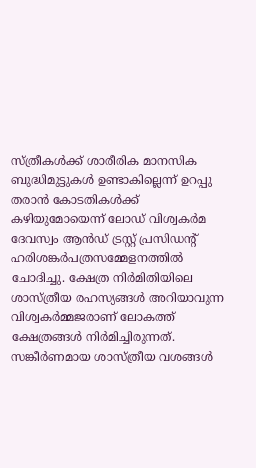സ്ത്രീകള്‍ക്ക് ശാരീരിക മാനസിക ബുദ്ധിമുട്ടുകള്‍ ഉണ്ടാകില്ലെന്ന് ഉറപ്പു തരാന്‍ കോടതികള്‍ക്ക് കഴിയുമോയെന്ന് ലോഡ് വിശ്വകര്‍മ ദേവസ്വം ആന്‍ഡ് ട്രസ്റ്റ് പ്രസിഡന്‍റ് ഹരിശങ്കര്‍പത്രസമ്മേളനത്തില്‍ ചോദിച്ചു. ക്ഷേത്ര നിര്‍മിതിയിലെ ശാസ്ത്രീയ രഹസ്യങ്ങള്‍ അറിയാവുന്ന വിശ്വകര്‍മ്മജരാണ് ലോകത്ത് ക്ഷേത്രങ്ങള്‍ നിര്‍മിച്ചിരുന്നത്. സങ്കീര്‍ണമായ ശാസ്ത്രീയ വശങ്ങള്‍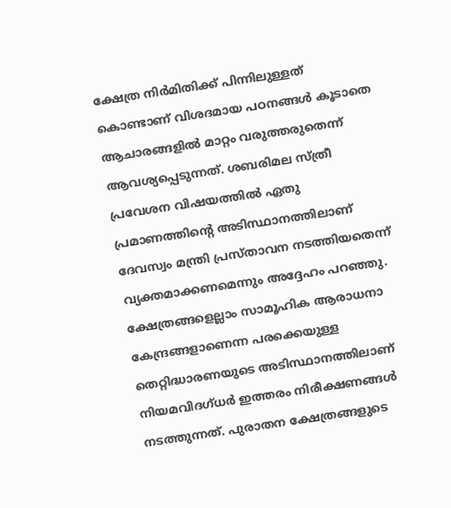ക്ഷേത്ര നിര്‍മിതിക്ക് പിന്നിലുള്ളത് കൊണ്ടാണ് വിശദമായ പഠനങ്ങള്‍ കൂടാതെ ആചാരങ്ങളില്‍ മാറ്റം വരുത്തരുതെന്ന് ആവശ്യപ്പെടുന്നത്. ശബരിമല സ്ത്രീ പ്രവേശന വിഷയത്തില്‍ ഏതു പ്രമാണത്തിന്‍റെ അടിസ്ഥാനത്തിലാണ് ദേവസ്വം മന്ത്രി പ്രസ്താവന നടത്തിയതെന്ന് വ്യക്തമാക്കണമെന്നും അദ്ദേഹം പറഞ്ഞു. ക്ഷേത്രങ്ങളെല്ലാം സാമൂഹിക ആരാധനാ കേന്ദ്രങ്ങളാണെന്ന പരക്കെയുള്ള തെറ്റിദ്ധാരണയുടെ അടിസ്ഥാനത്തിലാണ് നിയമവിദഗ്ധര്‍ ഇത്തരം നിരീക്ഷണങ്ങള്‍ നടത്തുന്നത്. പുരാതന ക്ഷേത്രങ്ങളുടെ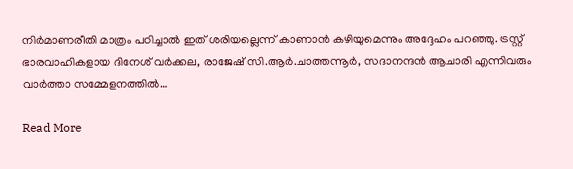നിര്‍മാണരീതി മാത്രം പഠിച്ചാല്‍ ഇത് ശരിയല്ലെന്ന് കാണാന്‍ കഴിയുമെന്നും അദ്ദേഹം പറഞ്ഞു. ട്രസ്റ്റ് ഭാരവാഹികളായ ദിനേശ് വര്‍ക്കല, രാജേഷ് സി.ആര്‍.ചാത്തന്നൂര്‍, സദാനന്ദന്‍ ആചാരി എന്നിവരും വാര്‍ത്താ സമ്മേളനത്തില്‍…

Read More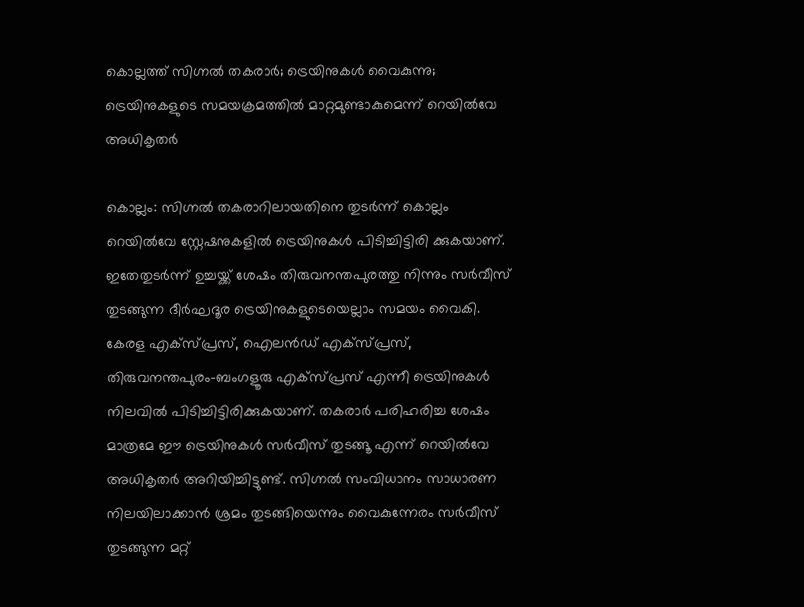കൊല്ലത്ത് സിഗ്നൽ തകരാർ; ട്രെയിനുകൾ വൈകുന്നു; ട്രെയിനുകളുടെ സമയക്രമത്തിൽ മാറ്റമുണ്ടാകുമെന്ന് റെയിൽവേ അധികൃതർ

കൊല്ലം: സിഗ്നൽ തകരാറിലായതിനെ തുടർന്ന് കൊല്ലം റെയിൽവേ സ്റ്റേഷനുകളിൽ ട്രെയിനുകൾ പിടിച്ചിട്ടിരി ക്കുകയാണ്. ഇതേതുടർന്ന് ഉച്ചയ്ക്ക് ശേഷം തിരുവനന്തപുരത്തു നിന്നും സർവീസ് തുടങ്ങുന്ന ദീർഘദൂര ട്രെയിനുകളുടെയെല്ലാം സമയം വൈകി. കേരള എക്സ്പ്രസ്, ഐലൻഡ് എക്സ്പ്രസ്, തിരുവനന്തപുരം-ബംഗളൂരു എക്സ്പ്രസ് എന്നീ ട്രെയിനുകൾ നിലവിൽ പിടിച്ചിട്ടിരിക്കുകയാണ്. തകരാർ പരിഹരിച്ച ശേഷം മാത്രമേ ഈ ട്രെയിനുകൾ സർവീസ് തുടങ്ങൂ എന്ന് റെയിൽവേ അധികൃതർ അറിയിച്ചിട്ടുണ്ട്. സിഗ്നൽ സംവിധാനം സാധാരണ നിലയിലാക്കാൻ ശ്രമം തുടങ്ങിയെന്നും വൈകുന്നേരം സർവീസ് തുടങ്ങുന്ന മറ്റ്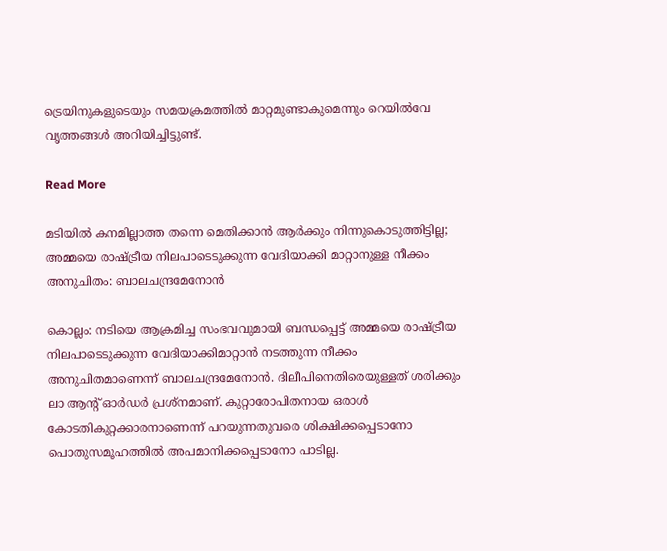ട്രെയിനുകളുടെയും സമയക്രമത്തിൽ മാറ്റമുണ്ടാകുമെന്നും റെയിൽവേ വൃത്തങ്ങൾ അറിയിച്ചിട്ടുണ്ട്.

Read More

മടിയില്‍ കനമില്ലാത്ത തന്നെ മെതിക്കാന്‍ ആര്‍ക്കും നിന്നുകൊടുത്തിട്ടില്ല; അമ്മയെ രാഷ്ട്രീയ നിലപാടെടുക്കുന്ന വേദിയാക്കി മാറ്റാനുള്ള നീക്കം അനുചിതം: ബാലചന്ദ്രമേനോൻ

കൊല്ലം: നടിയെ ആക്രമിച്ച സംഭവവുമായി ബന്ധപ്പെട്ട് അമ്മയെ രാഷ്ട്രീയ നിലപാടെടുക്കുന്ന വേദിയാക്കിമാറ്റാന്‍ നടത്തുന്ന നീക്കം അനുചിതമാണെന്ന് ബാലചന്ദ്രമേനോന്‍. ദിലീപിനെതിരെയുള്ളത് ശരിക്കും ലാ ആന്‍റ് ഓര്‍ഡര്‍ പ്രശ്‌നമാണ്. കുറ്റാരോപിതനായ ഒരാള്‍ കോടതികുറ്റക്കാരനാണെന്ന് പറയുന്നതുവരെ ശിക്ഷിക്കപ്പെടാനോ പൊതുസമൂഹത്തില്‍ അപമാനിക്കപ്പെടാനോ പാടില്ല.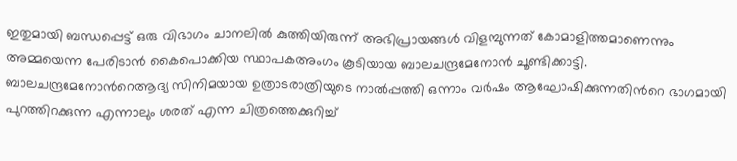ഇതുമായി ബന്ധപ്പെട്ട് ഒരു വിഭാഗം ചാനലില്‍ കുത്തിയിരുന്ന് അഭിപ്രായങ്ങള്‍ വിളമ്പുന്നത് കോമാളിത്തമാണെന്നും അമ്മയെന്ന പേരിടാന്‍ കൈപൊക്കിയ സ്ഥാപകഅംഗം കൂടിയായ ബാലചന്ദ്രമേനോന്‍ ചൂണ്ടിക്കാട്ടി. ബാലചന്ദ്രമേനോന്‍റെആദ്യ സിനിമയായ ഉത്രാടരാത്രിയുടെ നാല്‍പ്പത്തി ഒന്നാം വര്‍ഷം ആഘോഷിക്കുന്നതിന്‍റെ ഭാഗമായി പുറത്തിറക്കുന്ന എന്നാലും ശരത് എന്ന ചിത്രത്തെക്കുറിച്ച്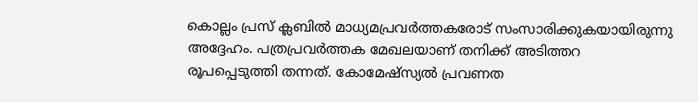കൊല്ലം പ്രസ് ക്ലബില്‍ മാധ്യമപ്രവര്‍ത്തകരോട് സംസാരിക്കുകയായിരുന്നു അദ്ദേഹം. പത്രപ്രവര്‍ത്തക മേഖലയാണ് തനിക്ക് അടിത്തറ രൂപപ്പെടുത്തി തന്നത്. കോമേഷ്‌സ്യല്‍ പ്രവണത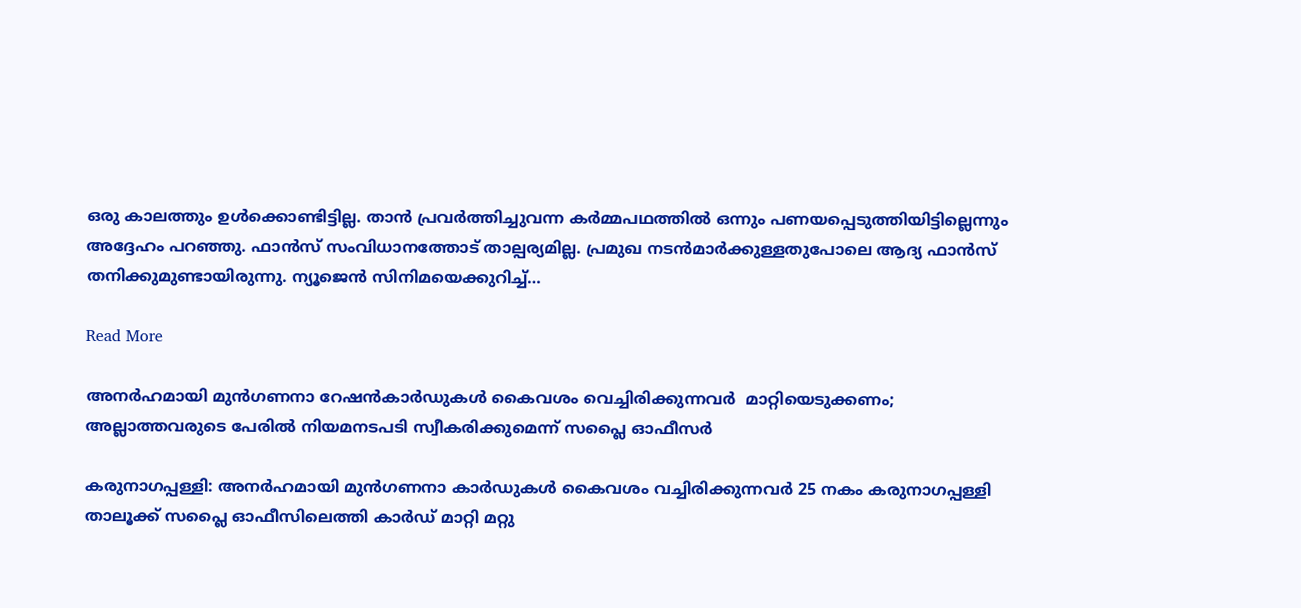ഒരു കാലത്തും ഉള്‍ക്കൊണ്ടിട്ടില്ല. താന്‍ പ്രവര്‍ത്തിച്ചുവന്ന കര്‍മ്മപഥത്തില്‍ ഒന്നും പണയപ്പെടുത്തിയിട്ടില്ലെന്നും അദ്ദേഹം പറഞ്ഞു. ഫാന്‍സ് സംവിധാനത്തോട് താല്പര്യമില്ല. പ്രമുഖ നടന്‍മാര്‍ക്കുള്ളതുപോലെ ആദ്യ ഫാന്‍സ് തനിക്കുമുണ്ടായിരുന്നു. ന്യൂജെന്‍ സിനിമയെക്കുറിച്ച്…

Read More

അനര്‍ഹമായി മുന്‍ഗണനാ റേഷന്‍കാര്‍ഡുകള്‍ കൈവശം വെച്ചിരിക്കുന്നവര്‍  മാറ്റിയെടുക്കണം; അല്ലാത്തവരുടെ പേരിൽ നിയമനടപടി സ്വീകരിക്കുമെന്ന് സപ്ലൈ ഓഫീസർ

കരുനാഗപ്പള്ളി: അനര്‍ഹമായി മുന്‍ഗണനാ കാര്‍ഡുകള്‍ കൈവശം വച്ചിരിക്കുന്നവര്‍ 25 നകം കരുനാഗപ്പള്ളി താലൂക്ക് സപ്ലൈ ഓഫീസിലെത്തി കാര്‍ഡ് മാറ്റി മറ്റു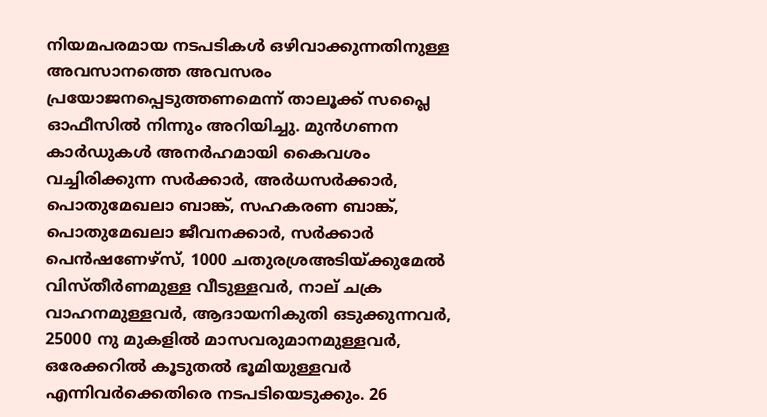നിയമപരമായ നടപടികള്‍ ഒഴിവാക്കുന്നതിനുള്ള അവസാനത്തെ അവസരം പ്രയോജനപ്പെടുത്തണമെന്ന് താലൂക്ക് സപ്ലൈ ഓഫീസില്‍ നിന്നും അറിയിച്ചു. മുന്‍ഗണന കാര്‍ഡുകള്‍ അനര്‍ഹമായി കൈവശം വച്ചിരിക്കുന്ന സര്‍ക്കാര്‍, അര്‍ധസര്‍ക്കാര്‍, പൊതുമേഖലാ ബാങ്ക്, സഹകരണ ബാങ്ക്, പൊതുമേഖലാ ജീവനക്കാര്‍, സര്‍ക്കാര്‍ പെന്‍ഷണേഴ്‌സ്, 1000 ചതുരശ്രഅടിയ്ക്കുമേല്‍ വിസ്തീര്‍ണമുള്ള വീടുള്ളവര്‍, നാല് ചക്ര വാഹനമുള്ളവര്‍, ആദായനികുതി ഒടുക്കുന്നവര്‍, 25000 നു മുകളില്‍ മാസവരുമാനമുള്ളവര്‍, ഒരേക്കറില്‍ കൂടുതല്‍ ഭൂമിയുള്ളവര്‍ എന്നിവര്‍ക്കെതിരെ നടപടിയെടുക്കും. 26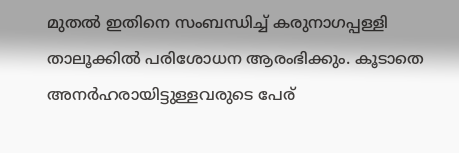മുതല്‍ ഇതിനെ സംബന്ധിച്ച് കരുനാഗപ്പള്ളി താലൂക്കില്‍ പരിശോധന ആരംഭിക്കും. കൂടാതെ അനര്‍ഹരായിട്ടുള്ളവരുടെ പേര്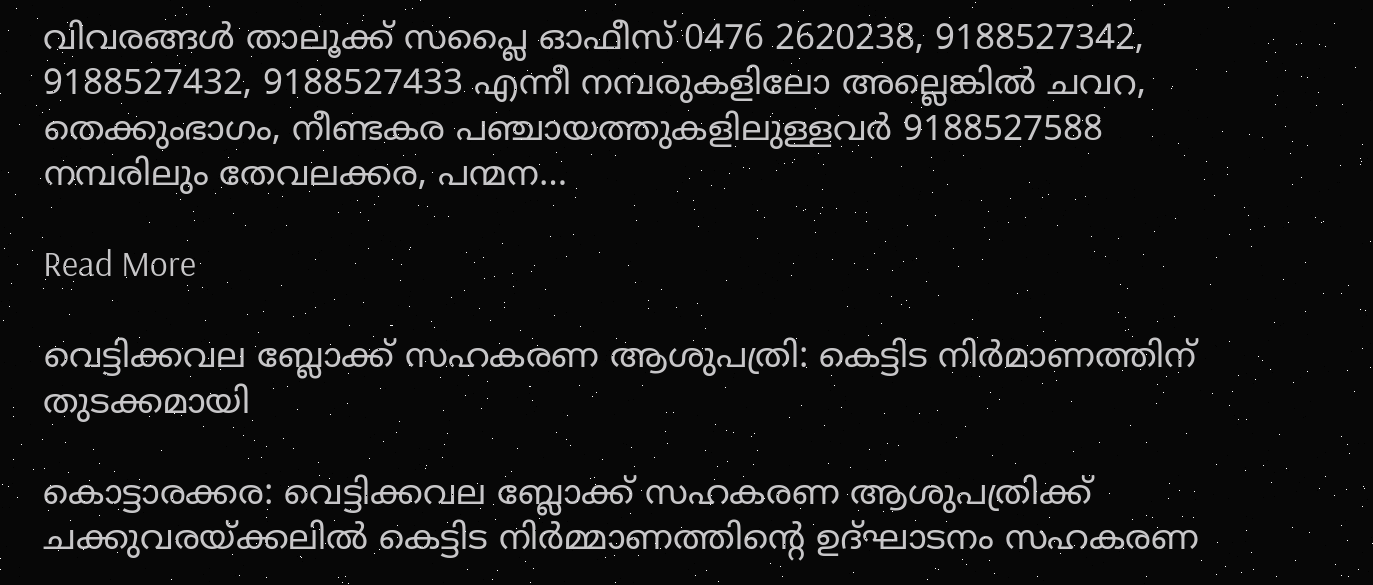വിവരങ്ങള്‍ താലൂക്ക് സപ്ലൈ ഓഫീസ് 0476 2620238, 9188527342, 9188527432, 9188527433 എന്നീ നമ്പരുകളിലോ അല്ലെങ്കില്‍ ചവറ, തെക്കുംഭാഗം, നീണ്ടകര പഞ്ചായത്തുകളിലുള്ളവര്‍ 9188527588 നമ്പരിലും തേവലക്കര, പന്മന…

Read More

വെട്ടിക്കവല ബ്ലോക്ക് സഹകരണ ആശുപത്രി: കെട്ടിട നിർമാണത്തിന് തുടക്കമായി

കൊട്ടാരക്കര: വെട്ടിക്കവല ബ്ലോക്ക് സഹകരണ ആശുപത്രിക്ക് ചക്കുവരയ്ക്കലില്‍ കെട്ടിട നിര്‍മ്മാണത്തിന്‍റെ ഉദ്ഘാടനം സഹകരണ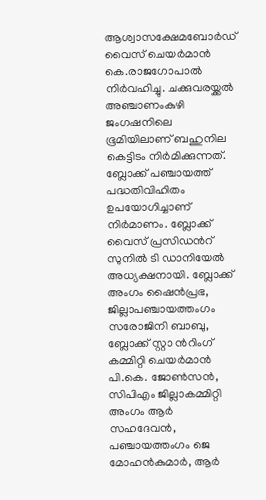ആശ്വാസക്ഷേമബോര്‍ഡ് വൈസ് ചെയര്‍മാന്‍ കെ.രാജഗോപാല്‍ നിര്‍വഹിച്ചു. ചക്കുവരയ്ക്കല്‍ അഞ്ചാണംകുഴി ജംഗഷനിലെ ഭൂമിയിലാണ് ബഹുനില കെട്ടിടം നിര്‍മിക്കുന്നത്. ബ്ലോക്ക് പഞ്ചായത്ത് പദ്ധതിവിഹിതം ഉപയോഗിച്ചാണ് നിര്‍മാണം. ബ്ലോക്ക് വൈസ് പ്രസിഡന്‍റ് സുനില്‍ ടി ഡാനിയേല്‍ അധ്യക്ഷനായി. ബ്ലോക്ക് അംഗം ഷൈന്‍പ്രഭ, ജില്ലാപഞ്ചായത്തംഗം സരോജിനി ബാബു, ബ്ലോക്ക് സ്റ്റാ ന്‍റിംഗ് കമ്മിറ്റി ചെയര്‍മാന്‍ പി.കെ. ജോണ്‍സന്‍, സിപിഎം ജില്ലാകമ്മിറ്റി അംഗം ആര്‍ സഹദേവന്‍, പഞ്ചായത്തംഗം ജെ മോഹന്‍കുമാര്‍, ആര്‍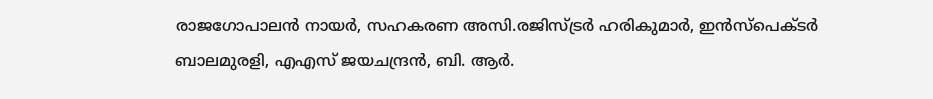രാജഗോപാലന്‍ നായര്‍, സഹകരണ അസി.രജിസ്ട്രര്‍ ഹരികുമാര്‍, ഇന്‍സ്‌പെക്ടര്‍ ബാലമുരളി, എഎസ് ജയചന്ദ്രന്‍, ബി. ആര്‍.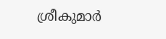ശ്രീകുമാര്‍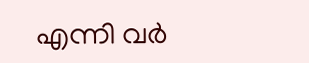എന്നി വർ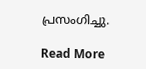പ്രസംഗിച്ചു.

Read More